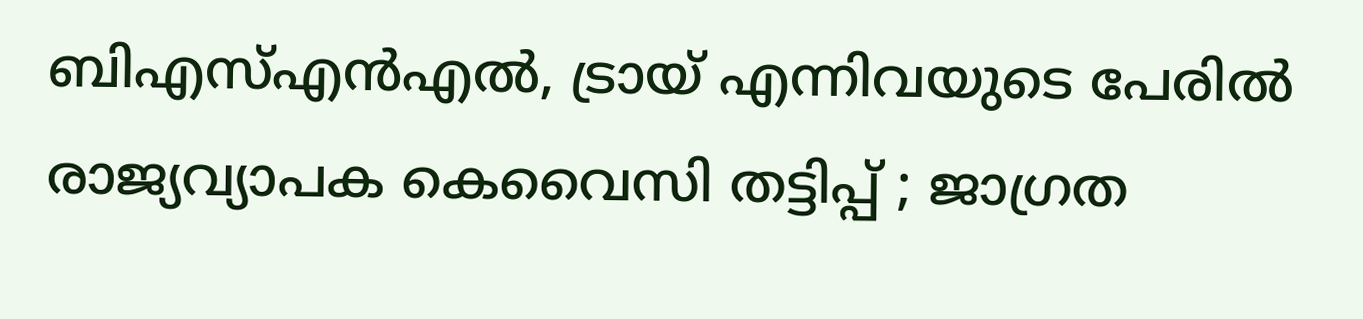ബിഎസ്എൻഎൽ, ട്രായ് എന്നിവയുടെ പേരിൽ രാജ്യവ്യാപക കെവൈസി തട്ടിപ്പ് ; ജാഗ്രത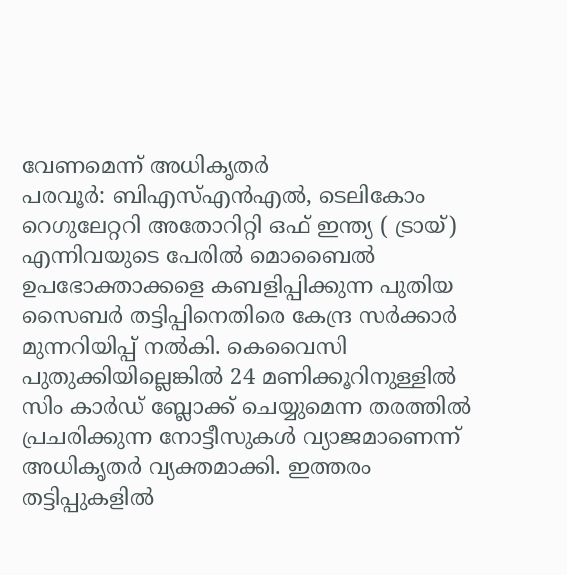വേണമെന്ന് അധികൃതർ
പരവൂർ: ബിഎസ്എൻഎൽ, ടെലികോം റെഗുലേറ്ററി അതോറിറ്റി ഒഫ് ഇന്ത്യ ( ട്രായ്) എന്നിവയുടെ പേരിൽ മൊബൈൽ ഉപഭോക്താക്കളെ കബളിപ്പിക്കുന്ന പുതിയ സൈബർ തട്ടിപ്പിനെതിരെ കേന്ദ്ര സർക്കാർ മുന്നറിയിപ്പ് നൽകി. കെവൈസി പുതുക്കിയില്ലെങ്കിൽ 24 മണിക്കൂറിനുള്ളിൽ സിം കാർഡ് ബ്ലോക്ക് ചെയ്യുമെന്ന തരത്തിൽ പ്രചരിക്കുന്ന നോട്ടീസുകൾ വ്യാജമാണെന്ന് അധികൃതർ വ്യക്തമാക്കി. ഇത്തരം തട്ടിപ്പുകളിൽ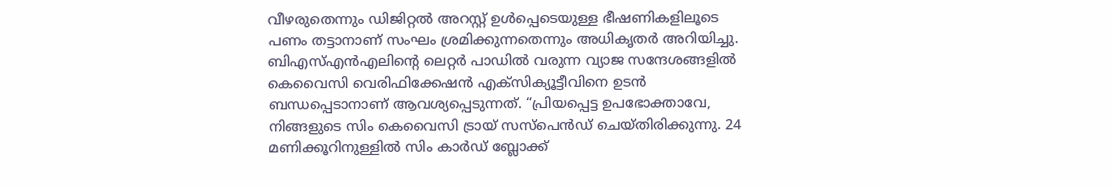വീഴരുതെന്നും ഡിജിറ്റൽ അറസ്റ്റ് ഉൾപ്പെടെയുള്ള ഭീഷണികളിലൂടെ പണം തട്ടാനാണ് സംഘം ശ്രമിക്കുന്നതെന്നും അധികൃതർ അറിയിച്ചു.
ബിഎസ്എൻഎലിന്റെ ലെറ്റർ പാഡിൽ വരുന്ന വ്യാജ സന്ദേശങ്ങളിൽ കെവൈസി വെരിഫിക്കേഷൻ എക്സിക്യൂട്ടീവിനെ ഉടൻ ബന്ധപ്പെടാനാണ് ആവശ്യപ്പെടുന്നത്. “പ്രിയപ്പെട്ട ഉപഭോക്താവേ, നിങ്ങളുടെ സിം കെവൈസി ട്രായ് സസ്പെൻഡ് ചെയ്തിരിക്കുന്നു. 24 മണിക്കൂറിനുള്ളിൽ സിം കാർഡ് ബ്ലോക്ക്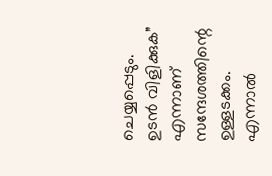ചെയ്യപ്പെടും.
ഉടൻ വിളിക്കുക” എന്നാണ് സന്ദേശത്തിന്റെ ഉള്ളടക്കം. എന്നാൽ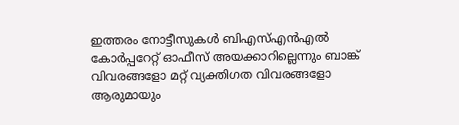ഇത്തരം നോട്ടീസുകൾ ബിഎസ്എൻഎൽ കോർപ്പറേറ്റ് ഓഫീസ് അയക്കാറില്ലെന്നും ബാങ്ക് വിവരങ്ങളോ മറ്റ് വ്യക്തിഗത വിവരങ്ങളോ ആരുമായും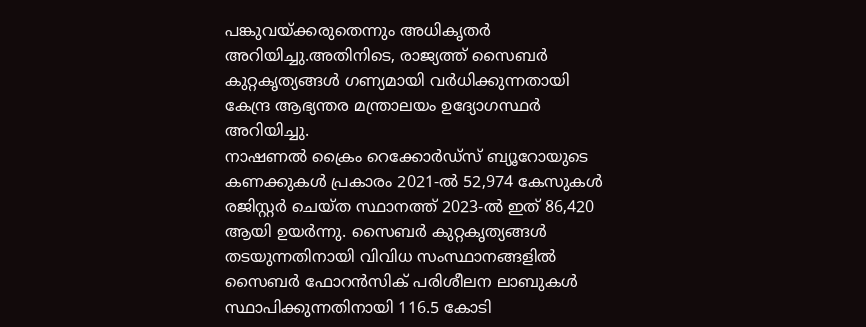പങ്കുവയ്ക്കരുതെന്നും അധികൃതർ അറിയിച്ചു.അതിനിടെ, രാജ്യത്ത് സൈബർ കുറ്റകൃത്യങ്ങൾ ഗണ്യമായി വർധിക്കുന്നതായി കേന്ദ്ര ആഭ്യന്തര മന്ത്രാലയം ഉദ്യോഗസ്ഥർ അറിയിച്ചു.
നാഷണൽ ക്രൈം റെക്കോർഡ്സ് ബ്യൂറോയുടെ കണക്കുകൾ പ്രകാരം 2021-ൽ 52,974 കേസുകൾ രജിസ്റ്റർ ചെയ്ത സ്ഥാനത്ത് 2023-ൽ ഇത് 86,420 ആയി ഉയർന്നു. സൈബർ കുറ്റകൃത്യങ്ങൾ തടയുന്നതിനായി വിവിധ സംസ്ഥാനങ്ങളിൽ സൈബർ ഫോറൻസിക് പരിശീലന ലാബുകൾ സ്ഥാപിക്കുന്നതിനായി 116.5 കോടി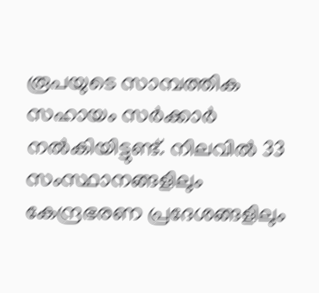രൂപയുടെ സാമ്പത്തിക സഹായം സർക്കാർ നൽകിയിട്ടുണ്ട്. നിലവിൽ 33 സംസ്ഥാനങ്ങളിലും കേന്ദ്രഭരണ പ്രദേശങ്ങളിലും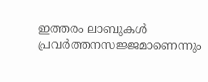ഇത്തരം ലാബുകൾ പ്രവർത്തനസജ്ജമാണെന്നും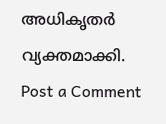അധികൃതർ വ്യക്തമാക്കി.
Post a Comment